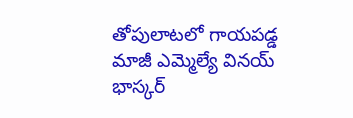తోపులాటలో గాయపడ్డ మాజీ ఎమ్మెల్యే వినయ్ భాస్కర్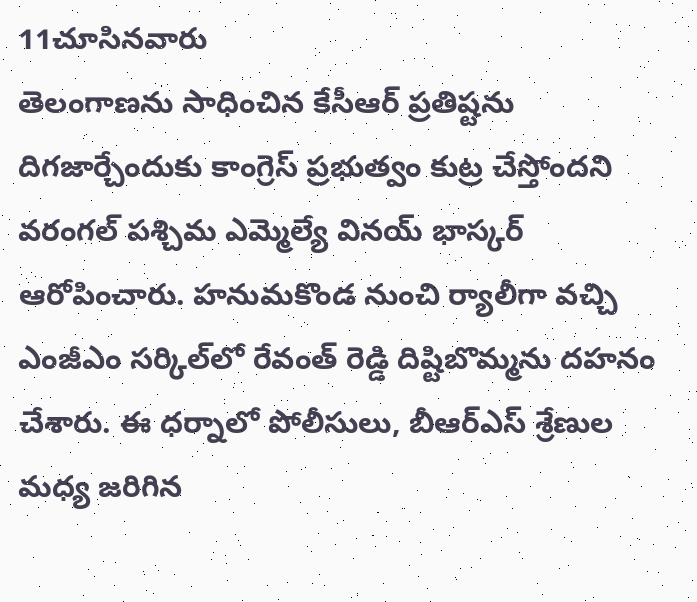11చూసినవారు
తెలంగాణను సాధించిన కేసీఆర్ ప్రతిష్టను దిగజార్చేందుకు కాంగ్రెస్ ప్రభుత్వం కుట్ర చేస్తోందని వరంగల్ పశ్చిమ ఎమ్మెల్యే వినయ్ భాస్కర్ ఆరోపించారు. హనుమకొండ నుంచి ర్యాలీగా వచ్చి ఎంజీఎం సర్కిల్‌లో రేవంత్ రెడ్డి దిష్టిబొమ్మను దహనం చేశారు. ఈ ధర్నాలో పోలీసులు, బీఆర్ఎస్ శ్రేణుల మధ్య జరిగిన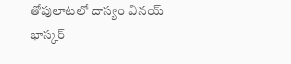తోపులాటలో దాస్యం వినయ్ భాస్కర్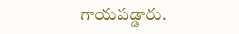గాయపడ్డారు.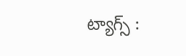ట్యాగ్స్ :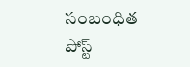సంబంధిత పోస్ట్